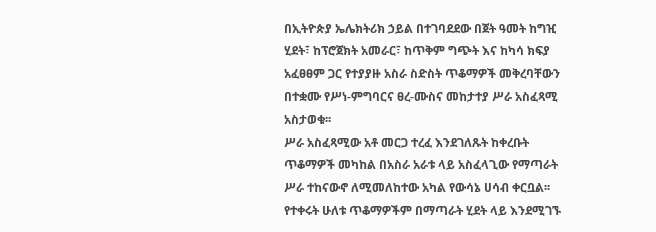በኢትዮጵያ ኤሌክትሪክ ኃይል በተገባደደው በጀት ዓመት ከግዢ ሂደት፣ ከፕሮጀክት አመራር፣ ከጥቅም ግጭት እና ከካሳ ክፍያ አፈፀፀም ጋር የተያያዙ አስራ ስድስት ጥቆማዎች መቅረባቸውን በተቋሙ የሥነ-ምግባርና ፀረ-ሙስና መከታተያ ሥራ አስፈጻሚ አስታወቁ፡፡
ሥራ አስፈጻሚው አቶ መርጋ ተረፈ እንደገለጹት ከቀረቡት ጥቆማዎች መካከል በአስራ አራቱ ላይ አስፈላጊው የማጣራት ሥራ ተከናውኖ ለሚመለከተው አካል የውሳኔ ሀሳብ ቀርቧል፡፡
የተቀሩት ሁለቱ ጥቆማዎችም በማጣራት ሂደት ላይ እንደሚገኙ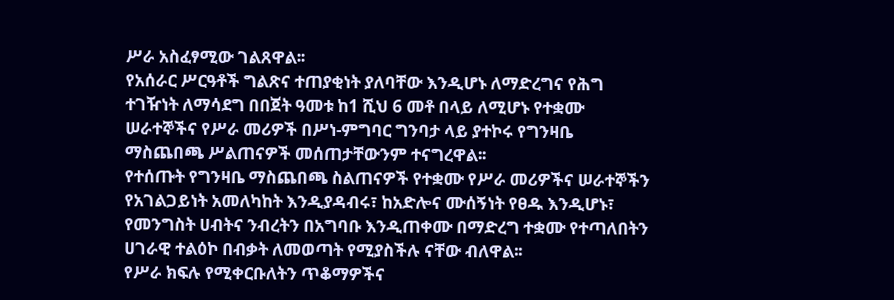ሥራ አስፈፃሚው ገልጸዋል፡፡
የአሰራር ሥርዓቶች ግልጽና ተጠያቂነት ያለባቸው እንዲሆኑ ለማድረግና የሕግ ተገዥነት ለማሳደግ በበጀት ዓመቱ ከ1 ሺህ 6 መቶ በላይ ለሚሆኑ የተቋሙ ሠራተኞችና የሥራ መሪዎች በሥነ-ምግባር ግንባታ ላይ ያተኮሩ የግንዛቤ ማስጨበጫ ሥልጠናዎች መሰጠታቸውንም ተናግረዋል፡፡
የተሰጡት የግንዛቤ ማስጨበጫ ስልጠናዎች የተቋሙ የሥራ መሪዎችና ሠራተኞችን የአገልጋይነት አመለካከት እንዲያዳብሩ፣ ከአድሎና ሙሰኝነት የፀዱ እንዲሆኑ፣ የመንግስት ሀብትና ንብረትን በአግባቡ እንዲጠቀሙ በማድረግ ተቋሙ የተጣለበትን ሀገራዊ ተልዕኮ በብቃት ለመወጣት የሚያስችሉ ናቸው ብለዋል፡፡
የሥራ ክፍሉ የሚቀርቡለትን ጥቆማዎችና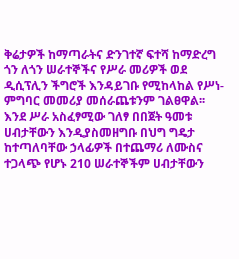ቅሬታዎች ከማጣራትና ድንገተኛ ፍተሻ ከማድረግ ጎን ለጎን ሠራተኞችና የሥራ መሪዎች ወደ ዲሲፕሊን ችግሮች እንዳይገቡ የሚከላከል የሥነ-ምግባር መመሪያ መሰራጨቱንም ገልፀዋል፡፡
እንደ ሥራ አስፈፃሚው ገለፃ በበጀት ዓመቱ ሀብታቸውን እንዲያስመዘግቡ በህግ ግዴታ ከተጣለባቸው ኃላፊዎች በተጨማሪ ለሙስና ተጋላጭ የሆኑ 210 ሠራተኞችም ሀብታቸውን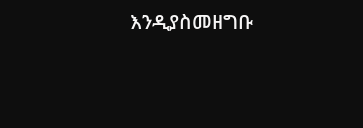እንዲያስመዘግቡ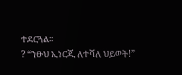ተደርጓል፡፡
? “ንፁህ ኢነርጂ ለተሻለ ህይወት!”